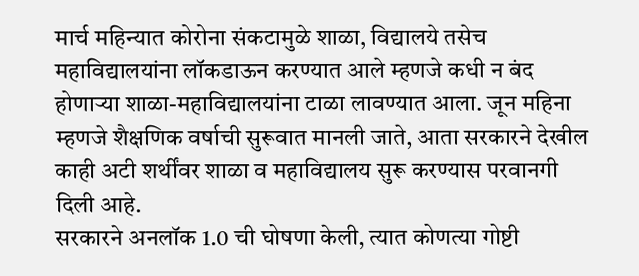मार्च महिन्यात कोरोना संकटामुळे शाळा, विद्यालये तसेच महाविद्यालयांना लॉकडाऊन करण्यात आले म्हणजे कधी न बंद होणाऱ्या शाळा-महाविद्यालयांना टाळा लावण्यात आला. जून महिना म्हणजे शैक्षणिक वर्षाची सुरूवात मानली जाते, आता सरकारने देखील काही अटी शर्थींवर शाळा व महाविद्यालय सुरू करण्यास परवानगी दिली आहे.
सरकारने अनलॉक 1.0 ची घोषणा केली, त्यात कोणत्या गोष्टी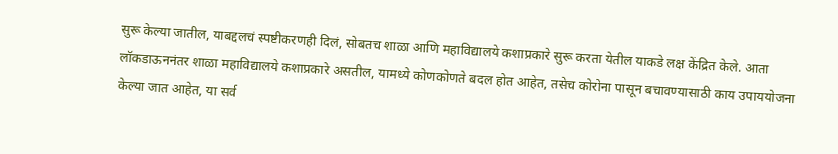सुरू केल्या जातील, याबद्दलचं स्पष्टीकरणही दिलं, सोबतच शाळा आणि महाविद्यालये कशाप्रकारे सुरू करता येतील याकडे लक्ष केंद्रित केले. आता लॉकडाऊननंतर शाळा महाविद्यालये कशाप्रकारे असतील, यामध्ये कोणकोणते बदल होत आहेत, तसेच कोरोना पासून बचावण्यासाठी काय उपाययोजना केल्या जात आहेत, या सर्व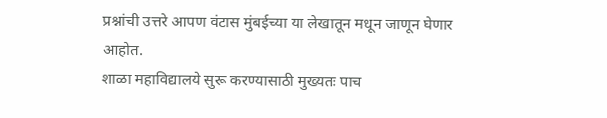प्रश्नांची उत्तरे आपण वंटास मुंबईच्या या लेखातून मधून जाणून घेणार आहोत.
शाळा महाविद्यालये सुरू करण्यासाठी मुख्यतः पाच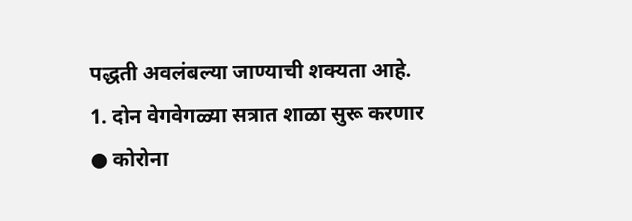पद्धती अवलंबल्या जाण्याची शक्यता आहे.
1. दोन वेगवेगळ्या सत्रात शाळा सुरू करणार
● कोरोना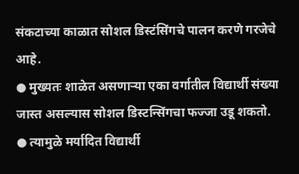संकटाच्या काळात सोशल डिस्टंसिंगचे पालन करणे गरजेचे आहे.
● मुख्यतः शाळेत असणाऱ्या एका वर्गातील विद्यार्थी संख्या जास्त असल्यास सोशल डिस्टन्सिंगचा फज्जा उडू शकतो.
● त्यामुळे मर्यादित विद्यार्थी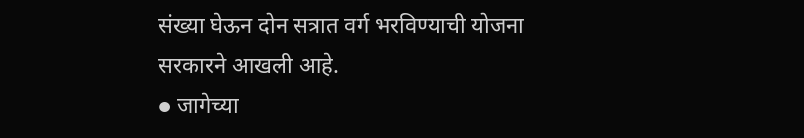संख्या घेऊन दोन सत्रात वर्ग भरविण्याची योजना सरकारने आखली आहे.
● जागेच्या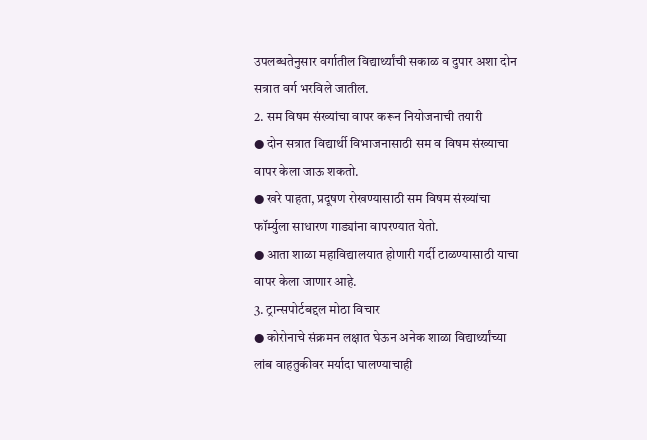उपलब्धतेनुसार वर्गातील विद्यार्थ्यांची सकाळ व दुपार अशा दोन सत्रात वर्ग भरविले जातील.
2. सम विषम संख्यांचा वापर करून नियोजनाची तयारी
● दोन सत्रात विद्यार्थी विभाजनासाठी सम व विषम संख्याचा वापर केला जाऊ शकतो.
● खरे पाहता, प्रदूषण रोखण्यासाठी सम विषम संख्यांचा फॉर्म्युला साधारण गाड्यांना वापरण्यात येतो.
● आता शाळा महाविद्यालयात होणारी गर्दी टाळण्यासाठी याचा वापर केला जाणार आहे.
3. ट्रान्सपोर्टबद्दल मोठा विचार
● कोरोनाचे संक्रमन लक्षात घेऊन अनेक शाळा विद्यार्थ्यांच्या लांब वाहतुकीवर मर्यादा घालण्याचाही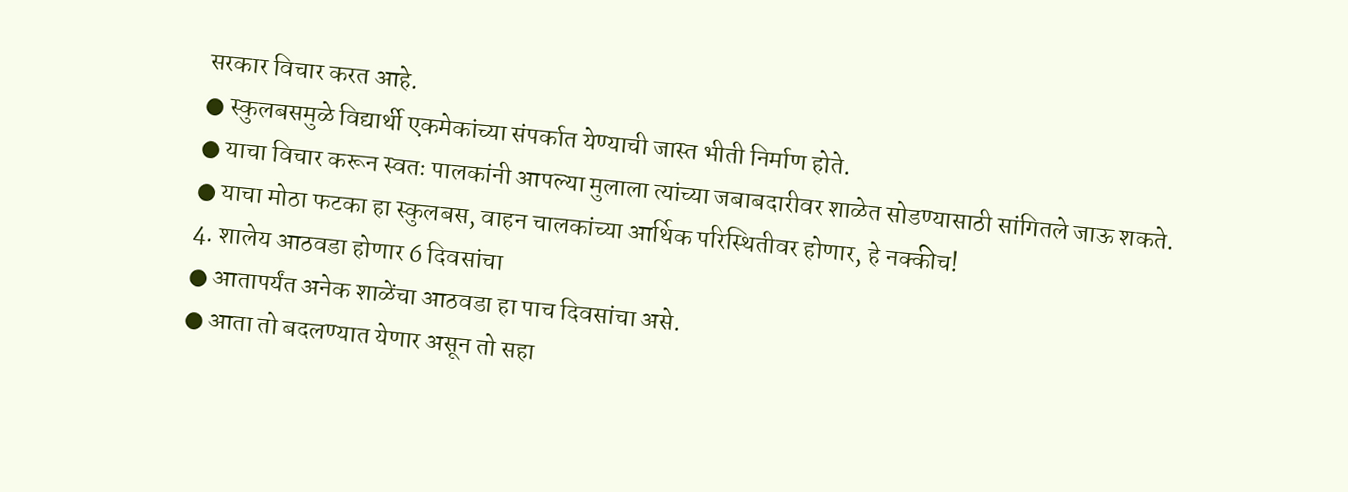सरकार विचार करत आहे.
● स्कुलबसमुळे विद्यार्थी एकमेकांच्या संपर्कात येण्याची जास्त भीती निर्माण होते.
● याचा विचार करून स्वतः पालकांनी आपल्या मुलाला त्यांच्या जबाबदारीवर शाळेत सोडण्यासाठी सांगितले जाऊ शकते.
● याचा मोठा फटका हा स्कुलबस, वाहन चालकांच्या आर्थिक परिस्थितीवर होणार, हे नक्कीच!
4. शालेय आठवडा होणार 6 दिवसांचा
● आतापर्यंत अनेक शाळेंचा आठवडा हा पाच दिवसांचा असे.
● आता तो बदलण्यात येणार असून तो सहा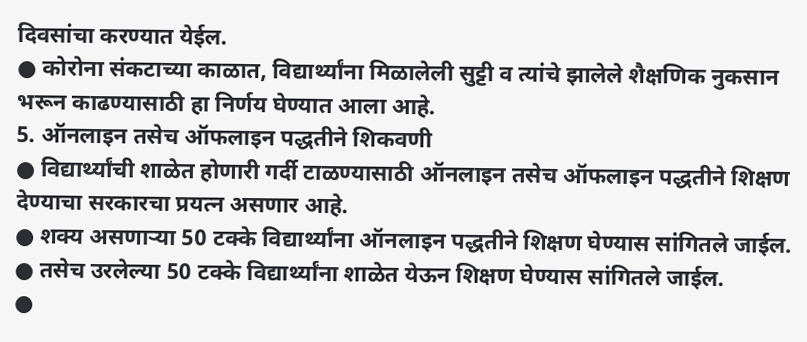दिवसांचा करण्यात येईल.
● कोरोना संकटाच्या काळात, विद्यार्थ्यांना मिळालेली सुट्टी व त्यांचे झालेले शैक्षणिक नुकसान भरून काढण्यासाठी हा निर्णय घेण्यात आला आहे.
5. ऑनलाइन तसेच ऑफलाइन पद्धतीने शिकवणी
● विद्यार्थ्यांची शाळेत होणारी गर्दी टाळण्यासाठी ऑनलाइन तसेच ऑफलाइन पद्धतीने शिक्षण देण्याचा सरकारचा प्रयत्न असणार आहे.
● शक्य असणाऱ्या 50 टक्के विद्यार्थ्यांना ऑनलाइन पद्धतीने शिक्षण घेण्यास सांगितले जाईल.
● तसेच उरलेल्या 50 टक्के विद्यार्थ्यांना शाळेत येऊन शिक्षण घेण्यास सांगितले जाईल.
●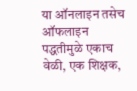या ऑनलाइन तसेच ऑफलाइन पद्धतीमुळे एकाच वेळी, एक शिक्षक,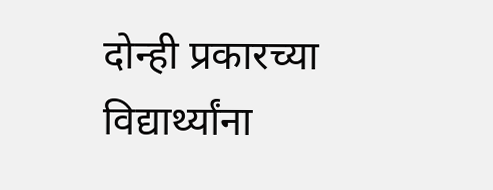दोन्ही प्रकारच्या विद्यार्थ्यांना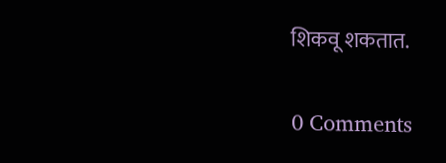शिकवू शकतात.


0 Comments